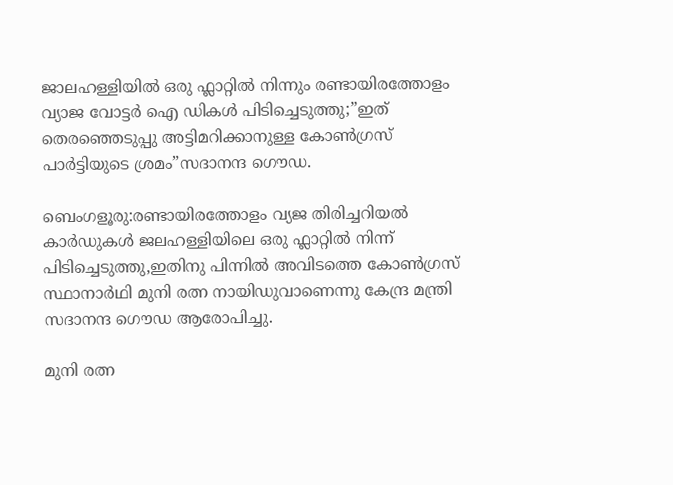ജാലഹള്ളിയില്‍ ഒരു ഫ്ലാറ്റില്‍ നിന്നും രണ്ടായിരത്തോളം വ്യാജ വോട്ടര്‍ ഐ ഡികള്‍ പിടിച്ചെടുത്തു;”ഇത് തെരഞ്ഞെടുപ്പു അട്ടിമറിക്കാനുള്ള കോണ്‍ഗ്രസ്‌ പാര്‍ട്ടിയുടെ ശ്രമം”സദാനന്ദ ഗൌഡ.

ബെംഗളൂരു:രണ്ടായിരത്തോളം വ്യജ തിരിച്ചറിയല്‍ കാര്‍ഡുകള്‍ ജലഹള്ളിയിലെ ഒരു ഫ്ലാറ്റില്‍ നിന്ന് പിടിച്ചെടുത്തു,ഇതിനു പിന്നില്‍ അവിടത്തെ കോണ്‍ഗ്രസ്‌ സ്ഥാനാര്‍ഥി മുനി രത്ന നായിഡുവാണെന്നു കേന്ദ്ര മന്ത്രി സദാനന്ദ ഗൌഡ ആരോപിച്ചു.

മുനി രത്ന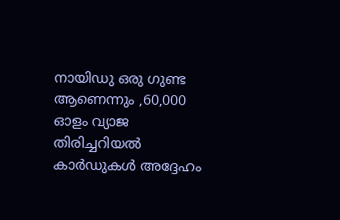നായിഡു ഒരു ഗുണ്ട ആണെന്നും ,60,000 ഓളം വ്യാജ തിരിച്ചറിയല്‍ കാര്‍ഡുകള്‍ അദ്ദേഹം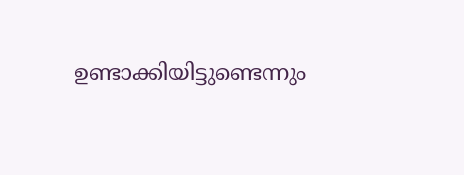ഉണ്ടാക്കിയിട്ടുണ്ടെന്നും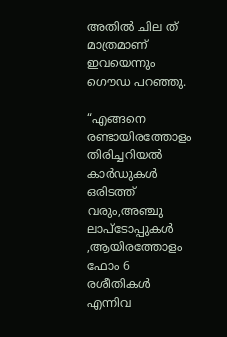അതില്‍ ചില ത് മാത്രമാണ് ഇവയെന്നും ഗൌഡ പറഞ്ഞു.

“എങ്ങനെ രണ്ടായിരത്തോളം തിരിച്ചറിയല്‍ കാര്‍ഡുകള്‍ ഒരിടത്ത് വരും,അഞ്ചു ലാപ്ടോപ്പുകള്‍ ,ആയിരത്തോളം ഫോം 6 രശീതികള്‍ എന്നിവ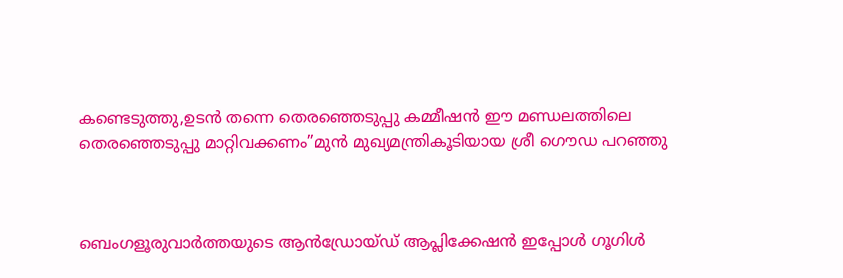കണ്ടെടുത്തു,ഉടന്‍ തന്നെ തെരഞ്ഞെടുപ്പു കമ്മീഷന്‍ ഈ മണ്ഡലത്തിലെ തെരഞ്ഞെടുപ്പു മാറ്റിവക്കണം”മുന്‍ മുഖ്യമന്ത്രികൂടിയായ ശ്രീ ഗൌഡ പറഞ്ഞു



ബെംഗളൂരുവാർത്തയുടെ ആൻഡ്രോയ്ഡ് ആപ്ലിക്കേഷൻ ഇപ്പോൾ ഗൂഗിൾ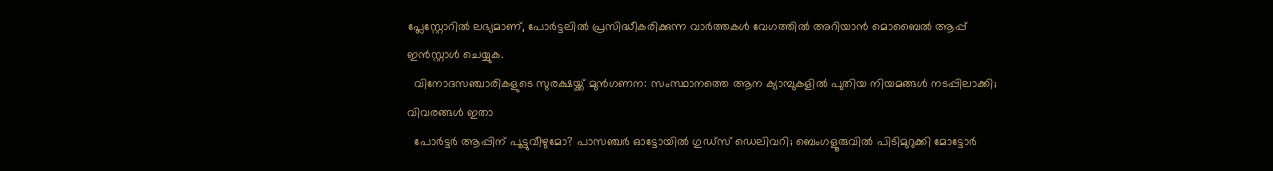പ്ലേസ്റ്റോറിൽ ലഭ്യമാണ്, പോർട്ടലിൽ പ്രസിദ്ധീകരിക്കുന്ന വാർത്തകൾ വേഗത്തിൽ അറിയാൻ മൊബൈൽ ആപ്പ് ഇൻസ്റ്റാൾ ചെയ്യുക.
  വിനോദസഞ്ചാരികളുടെ സുരക്ഷയ്ക്ക് മുൻഗണന: സംസ്ഥാനത്തെ ആന ക്യാമ്പുകളിൽ പുതിയ നിയമങ്ങൾ നടപ്പിലാക്കി; വിവരങ്ങൾ ഇതാ
  പോർട്ടർ ആപ്പിന് പൂട്ടുവീഴുമോ? പാസഞ്ചർ ഓട്ടോയിൽ ഗുഡ്സ് ഡെലിവറി; ബെംഗളൂരുവിൽ പിടിമുറുക്കി മോട്ടോർ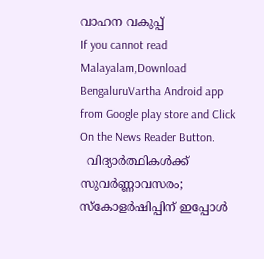വാഹന വകുപ്പ്
If you cannot read Malayalam,Download BengaluruVartha Android app from Google play store and Click On the News Reader Button.
  വിദ്യാർത്ഥികൾക്ക് സുവർണ്ണാവസരം; സ്കോളർഷിപ്പിന് ഇപ്പോൾ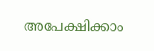അപേക്ഷിക്കാം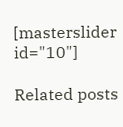[masterslider id="10"]

Related posts